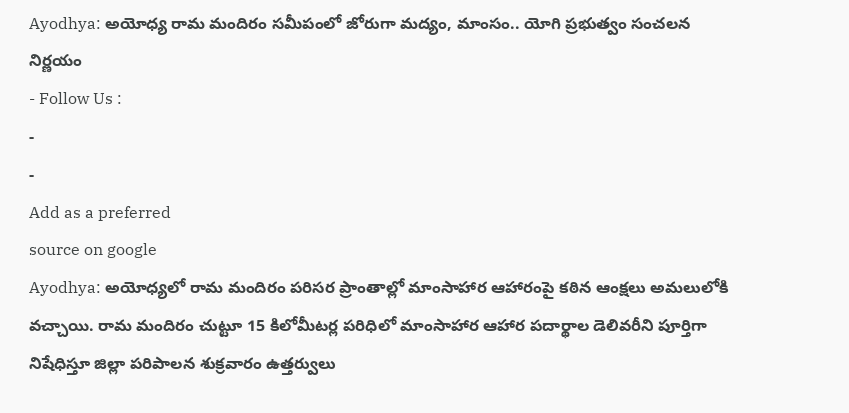Ayodhya: అయోధ్య రామ మందిరం సమీపంలో జోరుగా మద్యం, మాంసం.. యోగి ప్రభుత్వం సంచలన నిర్ణయం
- Follow Us :
-
-
Add as a preferred
source on google
Ayodhya: అయోధ్యలో రామ మందిరం పరిసర ప్రాంతాల్లో మాంసాహార ఆహారంపై కఠిన ఆంక్షలు అమలులోకి వచ్చాయి. రామ మందిరం చుట్టూ 15 కిలోమీటర్ల పరిధిలో మాంసాహార ఆహార పదార్థాల డెలివరీని పూర్తిగా నిషేధిస్తూ జిల్లా పరిపాలన శుక్రవారం ఉత్తర్వులు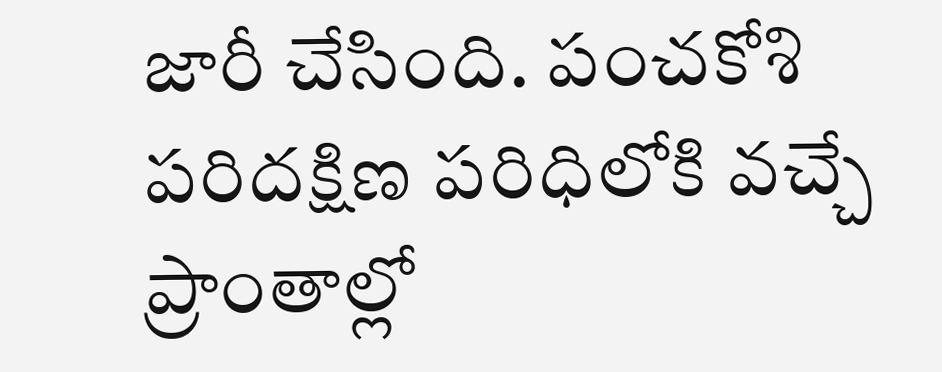జారీ చేసింది. పంచకోశి పరిదక్షిణ పరిధిలోకి వచ్చే ప్రాంతాల్లో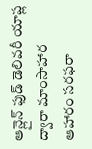ఆన్లైన్ ఫుడ్ డెలివరీ యాప్ల ద్వారా మాంసాహార ఆహారం సరఫరా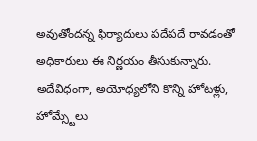అవుతోందన్న ఫిర్యాదులు పదేపదే రావడంతో అధికారులు ఈ నిర్ణయం తీసుకున్నారు. అదేవిధంగా, అయోధ్యలోని కొన్ని హోటళ్లు, హోమ్స్టేలు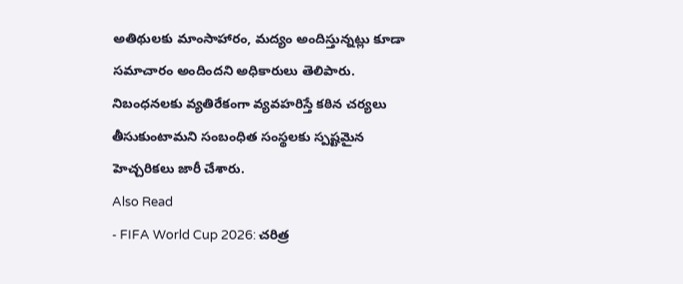అతిథులకు మాంసాహారం, మద్యం అందిస్తున్నట్లు కూడా సమాచారం అందిందని అధికారులు తెలిపారు. నిబంధనలకు వ్యతిరేకంగా వ్యవహరిస్తే కఠిన చర్యలు తీసుకుంటామని సంబంధిత సంస్థలకు స్పష్టమైన హెచ్చరికలు జారీ చేశారు.
Also Read
- FIFA World Cup 2026: చరిత్ర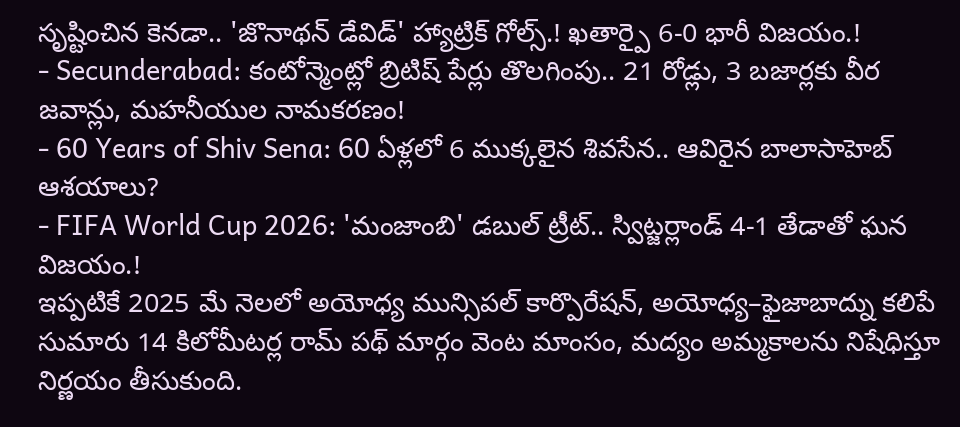సృష్టించిన కెనడా.. 'జొనాథన్ డేవిడ్' హ్యాట్రిక్ గోల్స్.! ఖతార్పై 6-0 భారీ విజయం.!
- Secunderabad: కంటోన్మెంట్లో బ్రిటిష్ పేర్లు తొలగింపు.. 21 రోడ్లు, 3 బజార్లకు వీర జవాన్లు, మహనీయుల నామకరణం!
- 60 Years of Shiv Sena: 60 ఏళ్లలో 6 ముక్కలైన శివసేన.. ఆవిరైన బాలాసాహెబ్ ఆశయాలు?
- FIFA World Cup 2026: 'మంజాంబి' డబుల్ ట్రీట్.. స్విట్జర్లాండ్ 4-1 తేడాతో ఘన విజయం.!
ఇప్పటికే 2025 మే నెలలో అయోధ్య మున్సిపల్ కార్పొరేషన్, అయోధ్య–ఫైజాబాద్ను కలిపే సుమారు 14 కిలోమీటర్ల రామ్ పథ్ మార్గం వెంట మాంసం, మద్యం అమ్మకాలను నిషేధిస్తూ నిర్ణయం తీసుకుంది.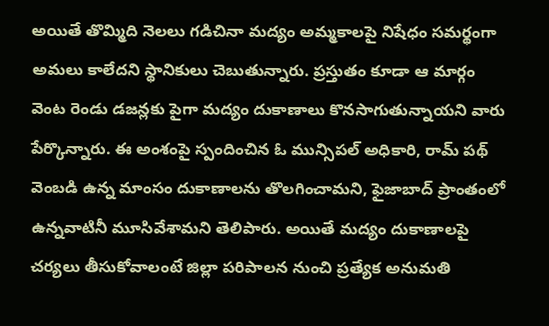అయితే తొమ్మిది నెలలు గడిచినా మద్యం అమ్మకాలపై నిషేధం సమర్థంగా అమలు కాలేదని స్థానికులు చెబుతున్నారు. ప్రస్తుతం కూడా ఆ మార్గం వెంట రెండు డజన్లకు పైగా మద్యం దుకాణాలు కొనసాగుతున్నాయని వారు పేర్కొన్నారు. ఈ అంశంపై స్పందించిన ఓ మున్సిపల్ అధికారి, రామ్ పథ్ వెంబడి ఉన్న మాంసం దుకాణాలను తొలగించామని, ఫైజాబాద్ ప్రాంతంలో ఉన్నవాటినీ మూసివేశామని తెలిపారు. అయితే మద్యం దుకాణాలపై చర్యలు తీసుకోవాలంటే జిల్లా పరిపాలన నుంచి ప్రత్యేక అనుమతి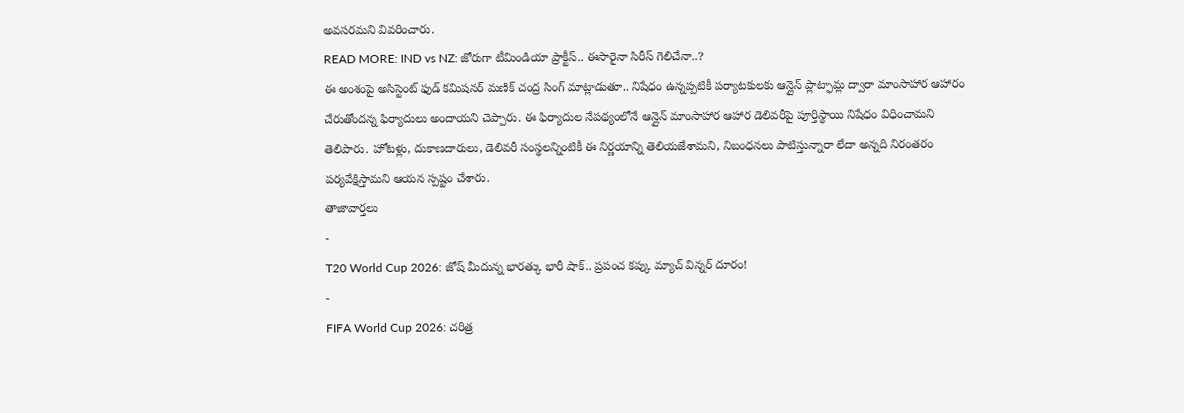అవసరమని వివరించారు.
READ MORE: IND vs NZ: జోరుగా టీమిండియా ప్రాక్టీస్.. ఈసారైనా సిరీస్ గెలిచేనా..?
ఈ అంశంపై అసిస్టెంట్ ఫుడ్ కమిషనర్ మణిక్ చంద్ర సింగ్ మాట్లాడుతూ.. నిషేధం ఉన్నప్పటికీ పర్యాటకులకు ఆన్లైన్ ప్లాట్ఫామ్ల ద్వారా మాంసాహార ఆహారం చేరుతోందన్న ఫిర్యాదులు అందాయని చెప్పారు. ఈ ఫిర్యాదుల నేపథ్యంలోనే ఆన్లైన్ మాంసాహార ఆహార డెలివరీపై పూర్తిస్థాయి నిషేధం విధించామని తెలిపారు. హోటళ్లు, దుకాణదారులు, డెలివరీ సంస్థలన్నింటికీ ఈ నిర్ణయాన్ని తెలియజేశామని, నిబంధనలు పాటిస్తున్నారా లేదా అన్నది నిరంతరం పర్యవేక్షిస్తామని ఆయన స్పష్టం చేశారు.
తాజావార్తలు
-
T20 World Cup 2026: జోష్ మీదున్న భారత్కు భారీ షాక్.. ప్రపంచ కప్కు మ్యాచ్ విన్నర్ దూరం!
-
FIFA World Cup 2026: చరిత్ర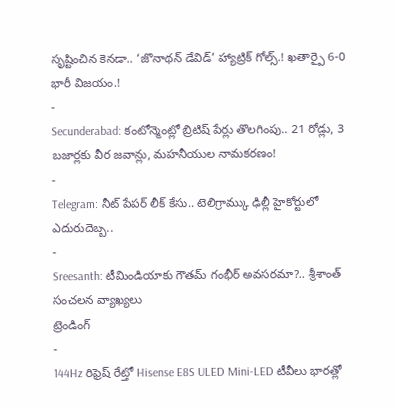సృష్టించిన కెనడా.. ‘జొనాథన్ డేవిడ్’ హ్యాట్రిక్ గోల్స్.! ఖతార్పై 6-0 భారీ విజయం.!
-
Secunderabad: కంటోన్మెంట్లో బ్రిటిష్ పేర్లు తొలగింపు.. 21 రోడ్లు, 3 బజార్లకు వీర జవాన్లు, మహనీయుల నామకరణం!
-
Telegram: నీట్ పేపర్ లీక్ కేసు.. టెలిగ్రామ్కు ఢిల్లీ హైకోర్టులో ఎదురుదెబ్బ..
-
Sreesanth: టీమిండియాకు గౌతమ్ గంభీర్ అవసరమా?.. శ్రీశాంత్ సంచలన వ్యాఖ్యలు
ట్రెండింగ్
-
144Hz రిఫ్రెష్ రేట్తో Hisense E8S ULED Mini-LED టీవీలు భారత్లో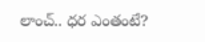లాంచ్.. ధర ఎంతంటే?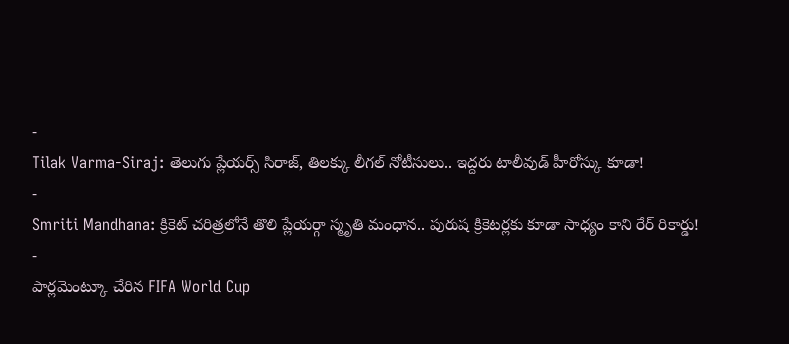-
Tilak Varma-Siraj: తెలుగు ప్లేయర్స్ సిరాజ్, తిలక్కు లీగల్ నోటీసులు.. ఇద్దరు టాలీవుడ్ హీరోస్కు కూడా!
-
Smriti Mandhana: క్రికెట్ చరిత్రలోనే తొలి ప్లేయర్గా స్మృతి మంధాన.. పురుష క్రికెటర్లకు కూడా సాధ్యం కాని రేర్ రికార్డు!
-
పార్లమెంట్కూ చేరిన FIFA World Cup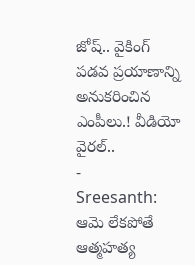జోష్.. వైకింగ్ పడవ ప్రయాణాన్ని అనుకరించిన ఎంపీలు.! వీడియో వైరల్..
-
Sreesanth: ఆమె లేకపోతే ఆత్మహత్య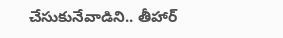చేసుకునేవాడిని.. తీహార్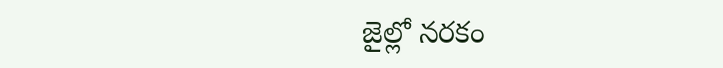జైల్లో నరకం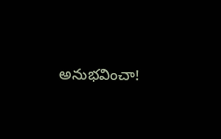అనుభవించా!